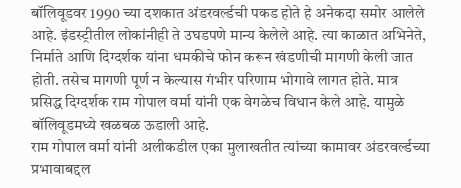बॉलिवूडवर 1990 च्या दशकात अंडरवर्ल्डची पकड होते हे अनेकदा समोर आलेले आहे. इंडस्ट्रीतील लोकांनीही ते उघडपणे मान्य केलेले आहे. त्या काळात अभिनेते, निर्माते आणि दिग्दर्शक यांना धमकीचे फोन करून खंडणीची मागणी केली जात होती. तसेच मागणी पूर्ण न केल्यास गंभीर परिणाम भोगावे लागत होते. मात्र प्रसिद्ध दिग्दर्शक राम गोपाल वर्मा यांनी एक वेगळेच विधान केले आहे. यामुळे बॉलिवूडमध्ये खळबळ ऊडाली आहे.
राम गोपाल वर्मा यांनी अलीकडील एका मुलाखतीत त्यांच्या कामावर अंडरवर्ल्डच्या प्रभावाबद्दल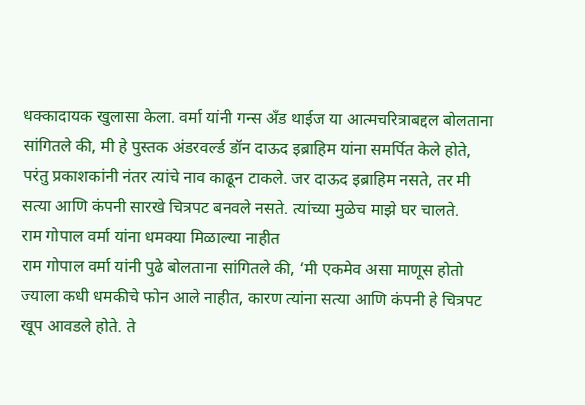धक्कादायक खुलासा केला. वर्मा यांनी गन्स अँड थाईज या आत्मचरित्राबद्दल बोलताना सांगितले की, मी हे पुस्तक अंडरवर्ल्ड डॉन दाऊद इब्राहिम यांना समर्पित केले होते, परंतु प्रकाशकांनी नंतर त्यांचे नाव काढून टाकले. जर दाऊद इब्राहिम नसते, तर मी सत्या आणि कंपनी सारखे चित्रपट बनवले नसते. त्यांच्या मुळेच माझे घर चालते.
राम गोपाल वर्मा यांना धमक्या मिळाल्या नाहीत
राम गोपाल वर्मा यांनी पुढे बोलताना सांगितले की, ‘मी एकमेव असा माणूस होतो ज्याला कधी धमकीचे फोन आले नाहीत, कारण त्यांना सत्या आणि कंपनी हे चित्रपट खूप आवडले होते. ते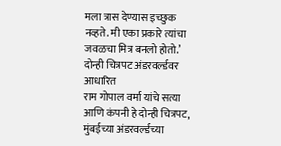मला त्रास देण्यास इच्छुक नव्हते. मी एका प्रकारे त्यांचा जवळचा मित्र बनलो होतो.’
दोन्ही चित्रपट अंडरवर्ल्डवर आधारित
राम गोपाल वर्मा यांचे सत्या आणि कंपनी हे दोन्ही चित्रपट, मुंबईच्या अंडरवर्ल्डच्या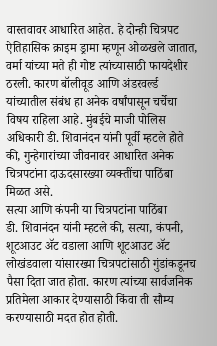वास्तवावर आधारित आहेत. हे दोन्ही चित्रपट ऐतिहासिक क्राइम ड्रामा म्हणून ओळखले जातात, वर्मा यांच्या मते ही गोष्ट त्यांच्यासाठी फायदेशीर ठरली. कारण बॉलीवूड आणि अंडरवर्ल्ड यांच्यातील संबंध हा अनेक वर्षांपासून चर्चेचा विषय राहिला आहे. मुंबईचे माजी पोलिस अधिकारी डी. शिवानंदन यांनी पूर्वी म्हटले होते की, गुन्हेगारांच्या जीवनावर आधारित अनेक चित्रपटांना दाऊदसारख्या व्यक्तींचा पाठिंबा मिळत असे.
सत्या आणि कंपनी या चित्रपटांना पाठिंबा
डी. शिवानंदन यांनी म्हटले की, सत्या, कंपनी, शूटआउट ॲट वडाला आणि शूटआउट ॲट लोखंडवाला यांसारख्या चित्रपटांसाठी गुंडांकडूनच पैसा दिता जात होता. कारण त्यांच्या सार्वजनिक प्रतिमेला आकार देण्यासाठी किंवा ती सौम्य करण्यासाठी मदत होत होती.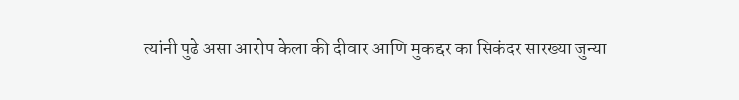त्यांनी पुढे असा आरोप केला की दीवार आणि मुकद्दर का सिकंदर सारख्या जुन्या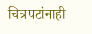चित्रपटांनाही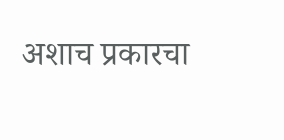अशाच प्रकारचा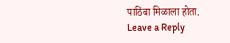पाठिंबा मिळाला होता.
Leave a Reply